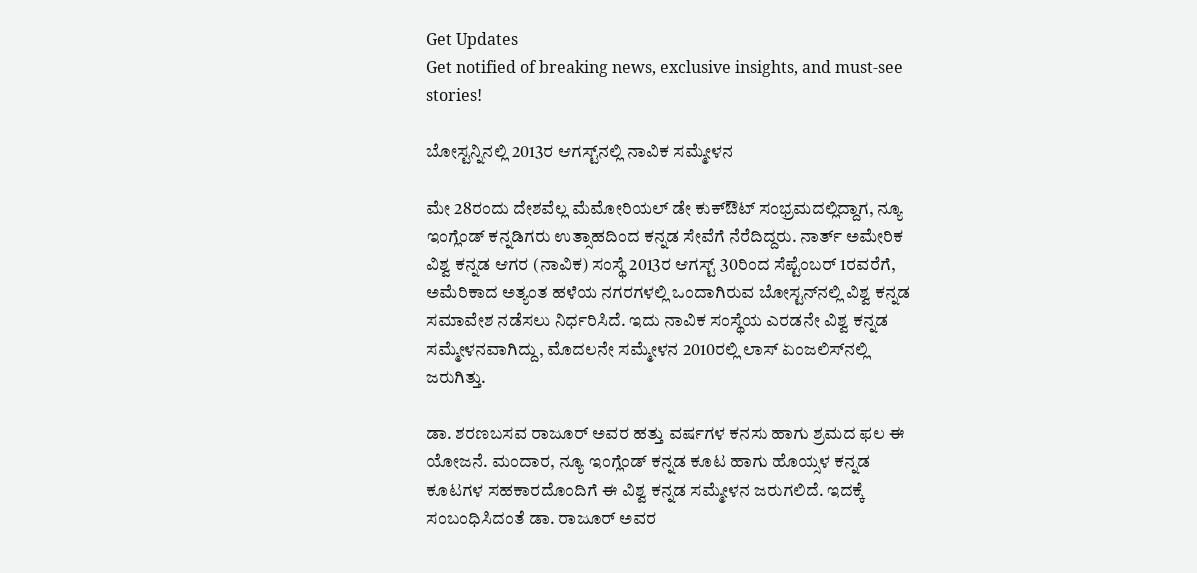Get Updates
Get notified of breaking news, exclusive insights, and must-see stories!

ಬೋಸ್ಟನ್ನಿನಲ್ಲಿ 2013ರ ಆಗಸ್ಟ್‌ನಲ್ಲಿ ನಾವಿಕ ಸಮ್ಮೇಳನ

ಮೇ 28ರಂದು ದೇಶವೆಲ್ಲ ಮೆಮೋರಿಯಲ್ ಡೇ ಕುಕ್ಔಟ್ ಸಂಭ್ರಮದಲ್ಲಿದ್ದಾಗ, ನ್ಯೂ ಇಂಗ್ಲೆಂಡ್ ಕನ್ನಡಿಗರು ಉತ್ಸಾಹದಿಂದ ಕನ್ನಡ ಸೇವೆಗೆ ನೆರೆದಿದ್ದರು. ನಾರ್ತ್ ಅಮೇರಿಕ ವಿಶ್ವ ಕನ್ನಡ ಆಗರ (ನಾವಿಕ) ಸಂಸ್ಥೆ 2013ರ ಆಗಸ್ಟ್ 30ರಿಂದ ಸೆಪ್ಟೆಂಬರ್ 1ರವರೆಗೆ, ಅಮೆರಿಕಾದ ಅತ್ಯಂತ ಹಳೆಯ ನಗರಗಳಲ್ಲಿ ಒಂದಾಗಿರುವ ಬೋಸ್ಟನ್‌ನಲ್ಲಿ ವಿಶ್ವ ಕನ್ನಡ ಸಮಾವೇಶ ನಡೆಸಲು ನಿರ್ಧರಿಸಿದೆ. ಇದು ನಾವಿಕ ಸಂಸ್ಥೆಯ ಎರಡನೇ ವಿಶ್ವ ಕನ್ನಡ ಸಮ್ಮೇಳನವಾಗಿದ್ದು, ಮೊದಲನೇ ಸಮ್ಮೇಳನ 2010ರಲ್ಲಿ ಲಾಸ್ ಏಂಜಲಿಸ್‌ನಲ್ಲಿ ಜರುಗಿತ್ತು.

ಡಾ. ಶರಣಬಸವ ರಾಜೂರ್ ಅವರ ಹತ್ತು ವರ್ಷಗಳ ಕನಸು ಹಾಗು ಶ್ರಮದ ಫಲ ಈ ಯೋಜನೆ. ಮಂದಾರ, ನ್ಯೂ ಇಂಗ್ಲೆಂಡ್ ಕನ್ನಡ ಕೂಟ ಹಾಗು ಹೊಯ್ಸಳ ಕನ್ನಡ ಕೂಟಗಳ ಸಹಕಾರದೊಂದಿಗೆ ಈ ವಿಶ್ವ ಕನ್ನಡ ಸಮ್ಮೇಳನ ಜರುಗಲಿದೆ. ಇದಕ್ಕೆ ಸಂಬಂಧಿಸಿದಂತೆ ಡಾ. ರಾಜೂರ್ ಅವರ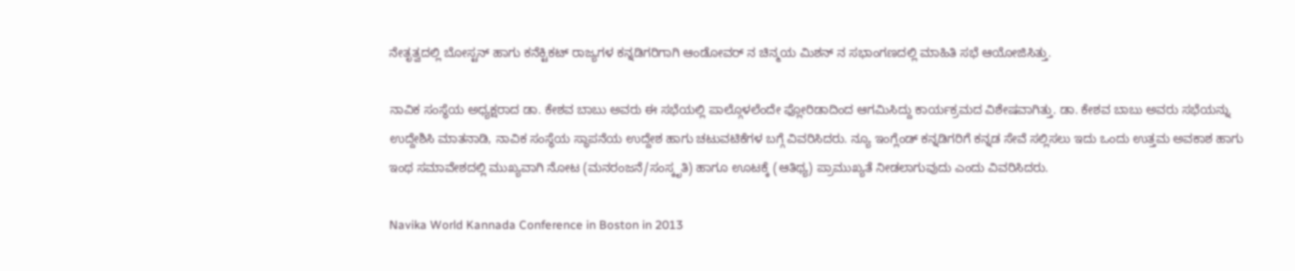ನೇತೃತ್ವದಲ್ಲಿ ಬೋಸ್ಟನ್ ಹಾಗು ಕನೆಕ್ಟಿಕಟ್ ರಾಜ್ಯಗಳ ಕನ್ನಡಿಗರಿಗಾಗಿ ಆಂಡೋವರ್ ನ ಚಿನ್ಮಯ ಮಿಶನ್ ನ ಸಭಾಂಗಣದಲ್ಲಿ ಮಾಹಿತಿ ಸಭೆ ಆಯೋಜಿಸಿತ್ತು.

ನಾವಿಕ ಸಂಸ್ಥೆಯ ಅಧ್ಯಕ್ಷರಾದ ಡಾ. ಕೇಶವ ಬಾಬು ಅವರು ಈ ಸಭೆಯಲ್ಲಿ ಪಾಲ್ಗೊಳಲೆಂದೇ ಫ್ಲೋರಿಡಾದಿಂದ ಆಗಮಿಸಿದ್ದು ಕಾರ್ಯಕ್ರಮದ ವಿಶೇಷವಾಗಿತ್ತು. ಡಾ. ಕೇಶವ ಬಾಬು ಅವರು ಸಭೆಯನ್ನು ಉದ್ದೇಶಿಸಿ ಮಾತನಾಡಿ, ನಾವಿಕ ಸಂಸ್ಥೆಯ ಸ್ಥಾಪನೆಯ ಉದ್ದೇಶ ಹಾಗು ಚಟುವಟಿಕೆಗಳ ಬಗ್ಗೆ ವಿವರಿಸಿದರು. ನ್ಯೂ ಇಂಗ್ಲೆಂಡ್ ಕನ್ನಡಿಗರಿಗೆ ಕನ್ನಡ ಸೇವೆ ಸಲ್ಲಿಸಲು ಇದು ಒಂದು ಉತ್ತಮ ಅವಕಾಶ ಹಾಗು ಇಂಥ ಸಮಾವೇಶದಲ್ಲಿ ಮುಖ್ಯವಾಗಿ ನೋಟ (ಮನರಂಜನೆ/ಸಂಸ್ಕೃತಿ) ಹಾಗೂ ಊಟಕ್ಕೆ (ಆತಿಥ್ಯ) ಪ್ರಾಮುಖ್ಯತೆ ನೀಡಲಾಗುವುದು ಎಂದು ವಿವರಿಸಿದರು.

Navika World Kannada Conference in Boston in 2013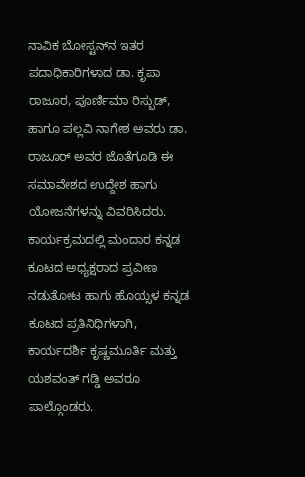ನಾವಿಕ ಬೋಸ್ಟನ್‌ನ ಇತರ ಪದಾಧಿಕಾರಿಗಳಾದ ಡಾ. ಕೃಪಾ ರಾಜೂರ, ಪೂರ್ಣಿಮಾ ರಿಸ್ಬುಡ್, ಹಾಗೂ ಪಲ್ಲವಿ ನಾಗೇಶ ಅವರು ಡಾ. ರಾಜೂರ್ ಅವರ ಜೊತೆಗೂಡಿ ಈ ಸಮಾವೇಶದ ಉದ್ದೇಶ ಹಾಗು ಯೋಜನೆಗಳನ್ನು ವಿವರಿಸಿದರು. ಕಾರ್ಯಕ್ರಮದಲ್ಲಿ ಮಂದಾರ ಕನ್ನಡ ಕೂಟದ ಅಧ್ಯಕ್ಷರಾದ ಪ್ರವೀಣ ನಡುತೋಟ ಹಾಗು ಹೊಯ್ಸಳ ಕನ್ನಡ ಕೂಟದ ಪ್ರತಿನಿಧಿಗಳಾಗಿ, ಕಾರ್ಯದರ್ಶಿ ಕೃಷ್ಣಮೂರ್ತಿ ಮತ್ತು ಯಶವಂತ್ ಗಡ್ಡಿ ಅವರೂ ಪಾಲ್ಗೊಂಡರು.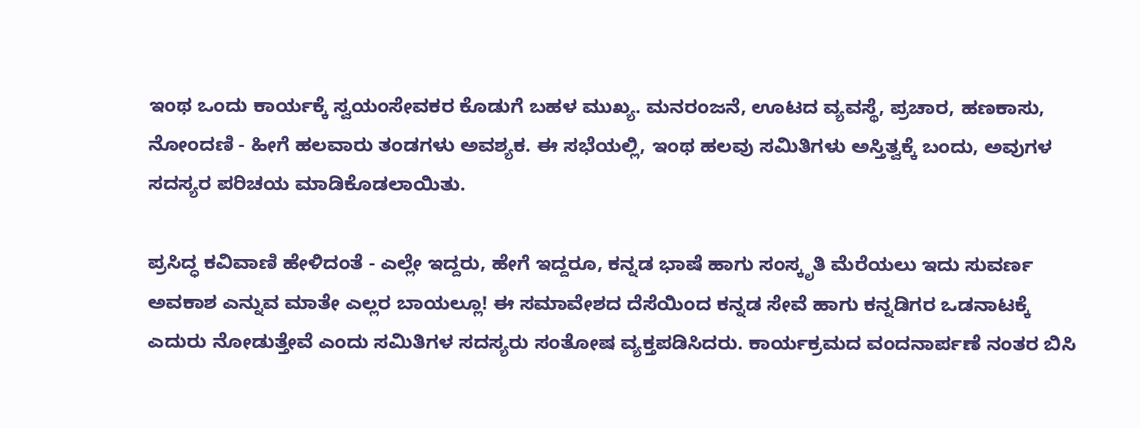ಇಂಥ ಒಂದು ಕಾರ್ಯಕ್ಕೆ ಸ್ವಯಂಸೇವಕರ ಕೊಡುಗೆ ಬಹಳ ಮುಖ್ಯ. ಮನರಂಜನೆ, ಊಟದ ವ್ಯವಸ್ಥೆ, ಪ್ರಚಾರ, ಹಣಕಾಸು, ನೋಂದಣಿ - ಹೀಗೆ ಹಲವಾರು ತಂಡಗಳು ಅವಶ್ಯಕ. ಈ ಸಭೆಯಲ್ಲಿ, ಇಂಥ ಹಲವು ಸಮಿತಿಗಳು ಅಸ್ತಿತ್ವಕ್ಕೆ ಬಂದು, ಅವುಗಳ ಸದಸ್ಯರ ಪರಿಚಯ ಮಾಡಿಕೊಡಲಾಯಿತು.

ಪ್ರಸಿದ್ಧ ಕವಿವಾಣಿ ಹೇಳಿದಂತೆ - ಎಲ್ಲೇ ಇದ್ದರು, ಹೇಗೆ ಇದ್ದರೂ, ಕನ್ನಡ ಭಾಷೆ ಹಾಗು ಸಂಸ್ಕೃತಿ ಮೆರೆಯಲು ಇದು ಸುವರ್ಣ ಅವಕಾಶ ಎನ್ನುವ ಮಾತೇ ಎಲ್ಲರ ಬಾಯಲ್ಲೂ! ಈ ಸಮಾವೇಶದ ದೆಸೆಯಿಂದ ಕನ್ನಡ ಸೇವೆ ಹಾಗು ಕನ್ನಡಿಗರ ಒಡನಾಟಕ್ಕೆ ಎದುರು ನೋಡುತ್ತೇವೆ ಎಂದು ಸಮಿತಿಗಳ ಸದಸ್ಯರು ಸಂತೋಷ ವ್ಯಕ್ತಪಡಿಸಿದರು. ಕಾರ್ಯಕ್ರಮದ ವಂದನಾರ್ಪಣೆ ನಂತರ ಬಿಸಿ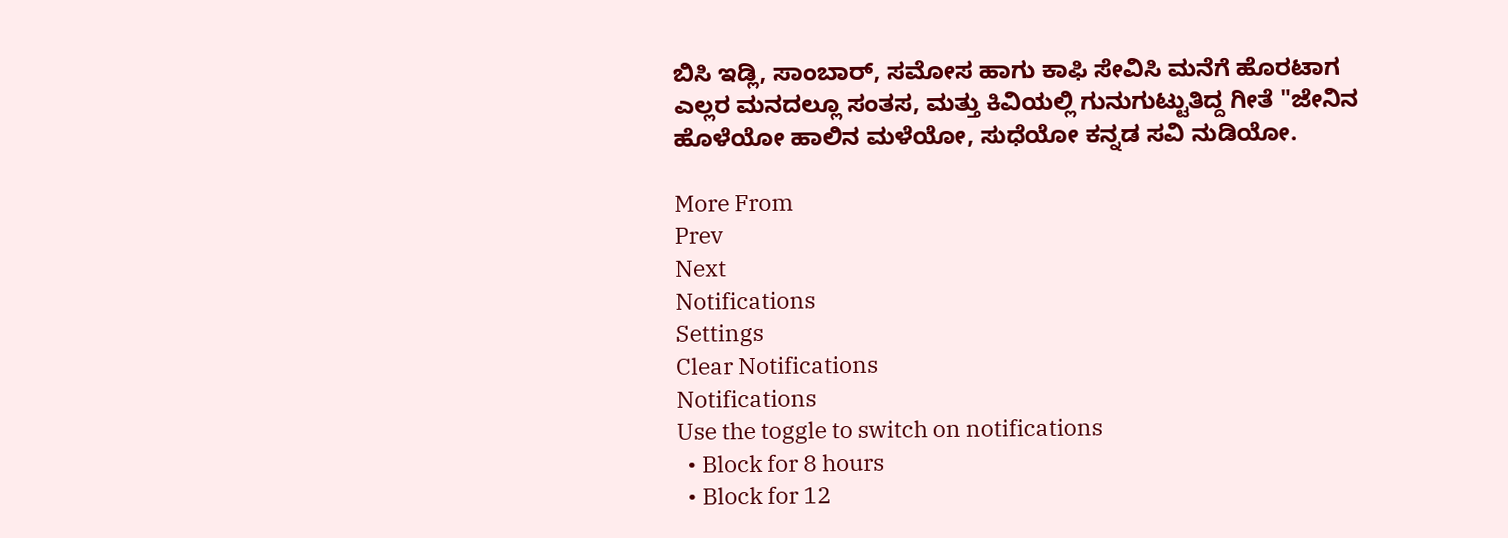ಬಿಸಿ ಇಡ್ಲಿ, ಸಾಂಬಾರ್, ಸಮೋಸ ಹಾಗು ಕಾಫಿ ಸೇವಿಸಿ ಮನೆಗೆ ಹೊರಟಾಗ ಎಲ್ಲರ ಮನದಲ್ಲೂ ಸಂತಸ, ಮತ್ತು ಕಿವಿಯಲ್ಲಿ ಗುನುಗುಟ್ಟುತಿದ್ದ ಗೀತೆ "ಜೇನಿನ ಹೊಳೆಯೋ ಹಾಲಿನ ಮಳೆಯೋ, ಸುಧೆಯೋ ಕನ್ನಡ ಸವಿ ನುಡಿಯೋ.

More From
Prev
Next
Notifications
Settings
Clear Notifications
Notifications
Use the toggle to switch on notifications
  • Block for 8 hours
  • Block for 12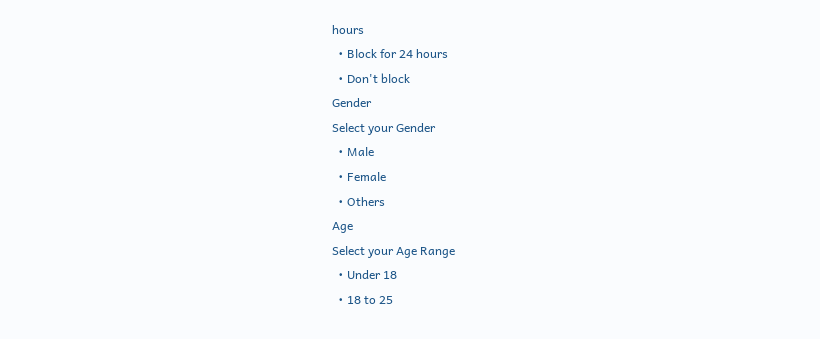hours
  • Block for 24 hours
  • Don't block
Gender
Select your Gender
  • Male
  • Female
  • Others
Age
Select your Age Range
  • Under 18
  • 18 to 25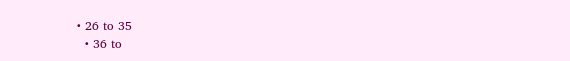• 26 to 35
  • 36 to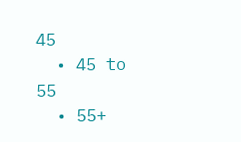45
  • 45 to 55
  • 55+